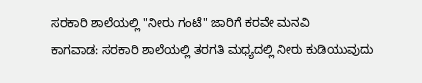ಸರಕಾರಿ ಶಾಲೆಯಲ್ಲಿ "ನೀರು ಗಂಟೆ" ಜಾರಿಗೆ ಕರವೇ ಮನವಿ
ಕಾಗವಾಡ: ಸರಕಾರಿ ಶಾಲೆಯಲ್ಲಿ ತರಗತಿ ಮಧ್ಯದಲ್ಲಿ ನೀರು ಕುಡಿಯುವುದು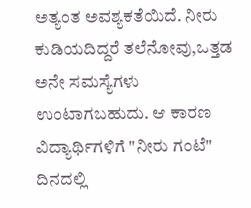ಅತ್ಯಂತ ಅವಶ್ಯಕತೆಯಿದೆ. ನೀರು ಕುಡಿಯದಿದ್ದರೆ ತಲೆನೋವು,ಒತ್ತಡ ಅನೇ ಸಮಸ್ಯೆಗಳು ಉಂಟಾಗಬಹುದು. ಆ ಕಾರಣ ವಿದ್ಯಾರ್ಥಿಗಳಿಗೆ "ನೀರು ಗಂಟೆ" ದಿನದಲ್ಲಿ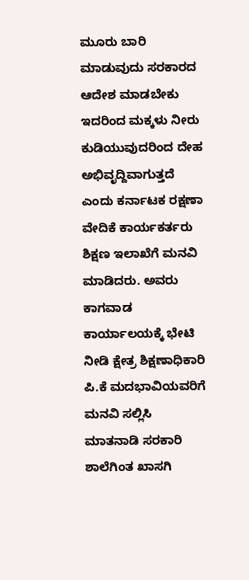ಮೂರು ಬಾರಿ ಮಾಡುವುದು ಸರಕಾರದ ಆದೇಶ ಮಾಡಬೇಕು ಇದರಿಂದ ಮಕ್ಕಳು ನೀರು ಕುಡಿಯುವುದರಿಂದ ದೇಹ ಅಭಿವೃದ್ದಿವಾಗುತ್ತದೆ ಎಂದು ಕರ್ನಾಟಕ ರಕ್ಷಣಾ ವೇದಿಕೆ ಕಾರ್ಯಕರ್ತರು ಶಿಕ್ಷಣ ಇಲಾಖೆಗೆ ಮನವಿ ಮಾಡಿದರು. ಅವರು ಕಾಗವಾಡ ಕಾರ್ಯಾಲಯಕ್ಕೆ ಭೇಟಿ ನೀಡಿ ಕ್ಷೇತ್ರ ಶಿಕ್ಷಣಾಧಿಕಾರಿ ಪಿ.ಕೆ ಮದಭಾವಿಯವರಿಗೆ ಮನವಿ ಸಲ್ಲಿಸಿ ಮಾತನಾಡಿ ಸರಕಾರಿ ಶಾಲೆಗಿಂತ ಖಾಸಗಿ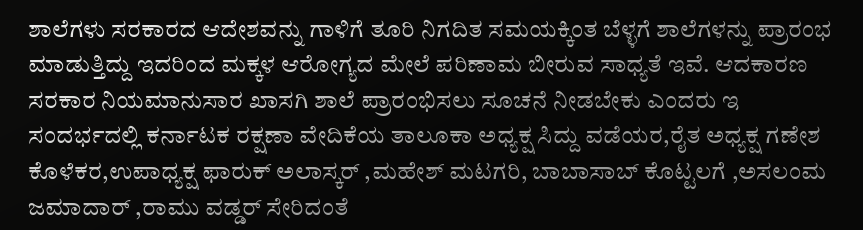ಶಾಲೆಗಳು ಸರಕಾರದ ಆದೇಶವನ್ನು ಗಾಳಿಗೆ ತೂರಿ ನಿಗದಿತ ಸಮಯಕ್ಕಿಂತ ಬೆಳ್ಳಗೆ ಶಾಲೆಗಳನ್ನು ಪ್ರಾರಂಭ ಮಾಡುತ್ತಿದ್ದು ಇದರಿಂದ ಮಕ್ಕಳ ಆರೋಗ್ಯದ ಮೇಲೆ ಪರಿಣಾಮ ಬೀರುವ ಸಾಧ್ಯತೆ ಇವೆ. ಆದಕಾರಣ ಸರಕಾರ ನಿಯಮಾನುಸಾರ ಖಾಸಗಿ ಶಾಲೆ ಪ್ರಾರಂಭಿಸಲು ಸೂಚನೆ ನೀಡಬೇಕು ಎಂದರು ಇ ಸಂದರ್ಭದಲ್ಲಿ ಕರ್ನಾಟಕ ರಕ್ಷಣಾ ವೇದಿಕೆಯ ತಾಲೂಕಾ ಅಧ್ಯಕ್ಷ ಸಿದ್ದು ವಡೆಯರ,ರೈತ ಅಧ್ಯಕ್ಷ ಗಣೇಶ ಕೊಳೆಕರ,ಉಪಾಧ್ಯಕ್ಷ ಫಾರುಕ್ ಅಲಾಸ್ಕರ್ ,ಮಹೇಶ್ ಮಟಗರಿ, ಬಾಬಾಸಾಬ್ ಕೊಟ್ಟಲಗೆ ,ಅಸಲಂಮ ಜಮಾದಾರ್ ,ರಾಮು ವಡ್ಡರ್ ಸೇರಿದಂತೆ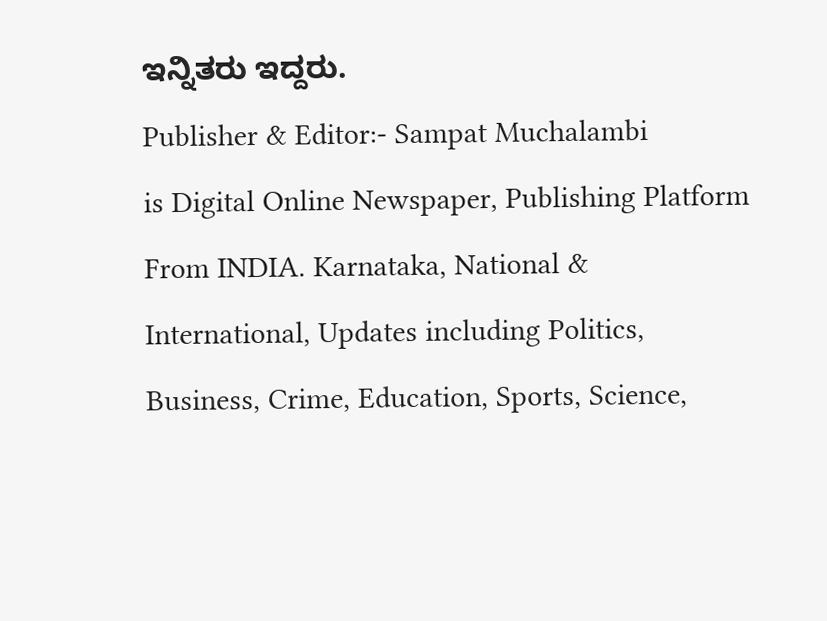ಇನ್ನಿತರು ಇದ್ದರು.
Publisher & Editor:- Sampat Muchalambi
is Digital Online Newspaper, Publishing Platform From INDIA. Karnataka, National & International, Updates including Politics, Business, Crime, Education, Sports, Science,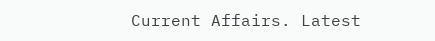Current Affairs. Latest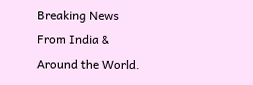Breaking News From India & Around the World.